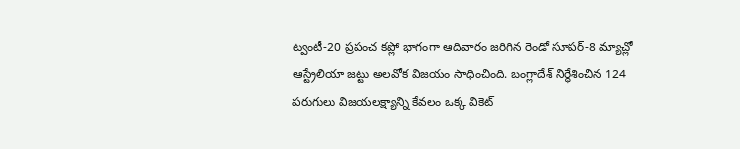ట్వంటీ-20 ప్రపంచ కప్లో భాగంగా ఆదివారం జరిగిన రెండో సూపర్-8 మ్యాచ్లో ఆస్ట్రేలియా జట్టు అలవోక విజయం సాధించింది. బంగ్లాదేశ్ నిర్థేశించిన 124 పరుగులు విజయలక్ష్యాన్ని కేవలం ఒక్క వికెట్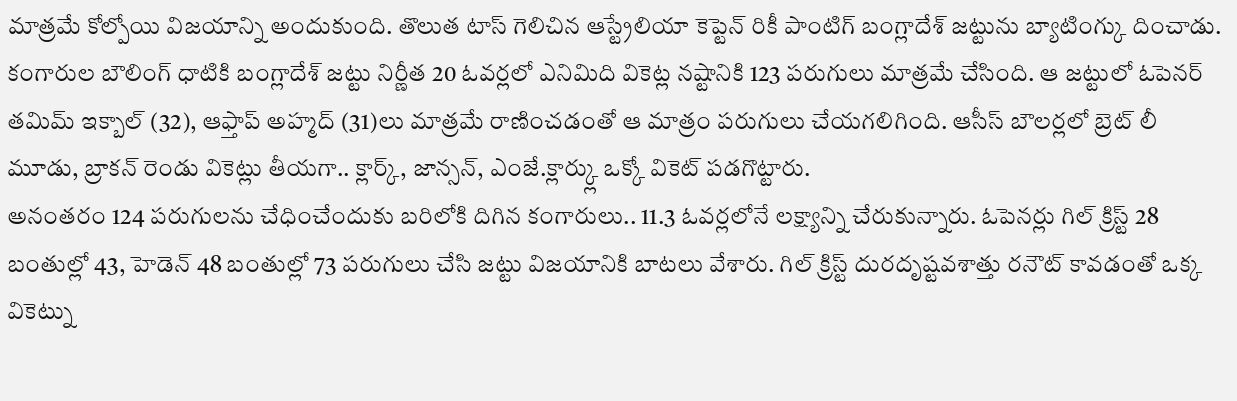మాత్రమే కోల్పోయి విజయాన్ని అందుకుంది. తొలుత టాస్ గెలిచిన ఆస్ట్రేలియా కెప్టెన్ రికీ పాంటిగ్ బంగ్లాదేశ్ జట్టును బ్యాటింగ్కు దించాడు.
కంగారుల బౌలింగ్ ధాటికి బంగ్లాదేశ్ జట్టు నిర్ణీత 20 ఓవర్లలో ఎనిమిది వికెట్ల నష్టానికి 123 పరుగులు మాత్రమే చేసింది. ఆ జట్టులో ఓపెనర్ తమిమ్ ఇక్బాల్ (32), ఆఫ్తాప్ అహ్మద్ (31)లు మాత్రమే రాణించడంతో ఆ మాత్రం పరుగులు చేయగలిగింది. ఆసీస్ బౌలర్లలో బ్రెట్ లీ మూడు, బ్రాకన్ రెండు వికెట్లు తీయగా.. క్లార్క్, జాన్సన్, ఎంజే.క్లార్క్లు ఒక్కో వికెట్ పడగొట్టారు.
అనంతరం 124 పరుగులను చేధించేందుకు బరిలోకి దిగిన కంగారులు.. 11.3 ఓవర్లలోనే లక్ష్యాన్ని చేరుకున్నారు. ఓపెనర్లు గిల్ క్రిస్ట్ 28 బంతుల్లో 43, హెడెన్ 48 బంతుల్లో 73 పరుగులు చేసి జట్టు విజయానికి బాటలు వేశారు. గిల్ క్రిస్ట్ దురదృష్టవశాత్తు రనౌట్ కావడంతో ఒక్క వికెట్ను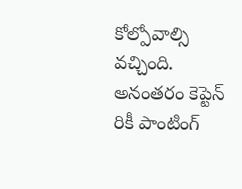కోల్పోవాల్సి వచ్చింది. అనంతరం కెప్టెన్ రికీ పాంటింగ్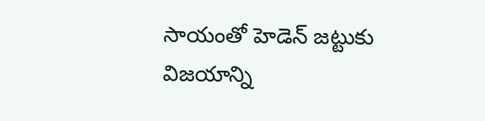సాయంతో హెడెన్ జట్టుకు విజయాన్ని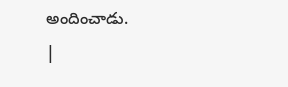అందించాడు.
|